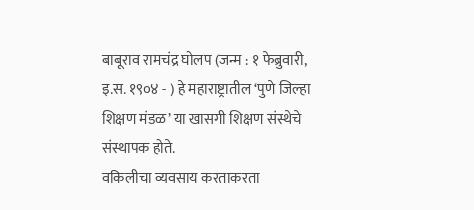बाबूराव रामचंद्र घोलप (जन्म : १ फेब्रुवारी, इ.स. १९०४ - ) हे महाराष्ट्रातील ‘पुणे जिल्हा शिक्षण मंडळ’ या खासगी शिक्षण संस्थेचे संस्थापक होते.
वकिलीचा व्यवसाय करताकरता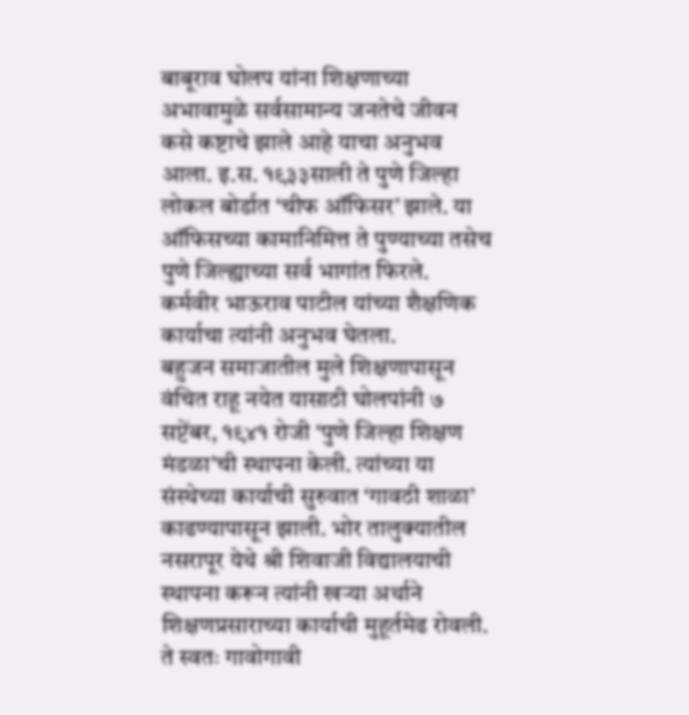बाबूराव घोलप यांना शिक्षणाच्या अभावामुळे सर्वसामान्य जनतेचे जीवन कसे कष्टाचे झाले आहे याचा अनुभव आला. इ.स. १९३३साली ते पुणे जिल्हा लोकल बोर्डात ‘चीफ ऑफिसर’ झाले. या ऑफिसच्या कामानिमित्त ते पुण्याच्या तसेच पुणे जिल्ह्याच्या सर्व भागांत फिरले. कर्मवीर भाऊराव पाटील यांच्या शैक्षणिक कार्याचा त्यांनी अनुभव घेतला.
बहुजन समाजातील मुले शिक्षणापासून वंचित राहू नयेत यासाठी घोलपांनी ७ सप्टेंबर, १९४१ रोजी ‘पुणे जिल्हा शिक्षण मंडळा’ची स्थापना केली. त्यांच्या या संस्थेच्या कार्याची सुरुवात ‘गावठी शाळा’ काढण्यापासून झाली. भोर तालुक्यातील नसरापूर येथे श्री शिवाजी विद्यालयाची स्थापना करून त्यांनी खऱ्या अर्थाने शिक्षणप्रसाराच्या कार्याची मुहूर्तमेढ रोवली. ते स्वतः गावोगावी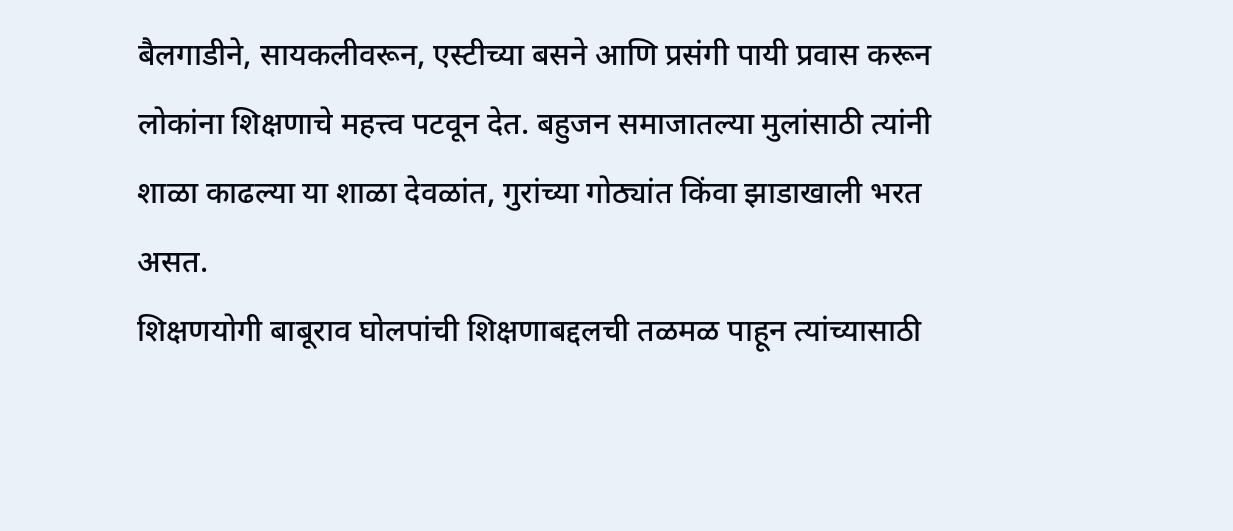बैलगाडीने, सायकलीवरून, एस्टीच्या बसने आणि प्रसंगी पायी प्रवास करून लोकांना शिक्षणाचे महत्त्व पटवून देत. बहुजन समाजातल्या मुलांसाठी त्यांनी शाळा काढल्या या शाळा देवळांत, गुरांच्या गोठ्यांत किंवा झाडाखाली भरत असत.
शिक्षणयोगी बाबूराव घोलपांची शिक्षणाबद्दलची तळमळ पाहून त्यांच्यासाठी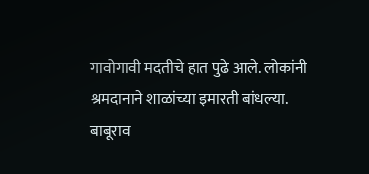गावोगावी मदतीचे हात पुढे आले. लोकांनी श्रमदानाने शाळांच्या इमारती बांधल्या.
बाबूराव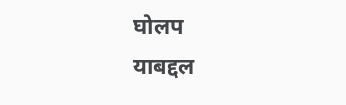घोलप
याबद्दल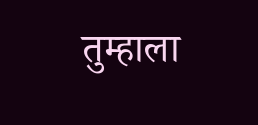तुम्हाला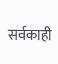सर्वकाही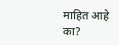माहित आहे का?